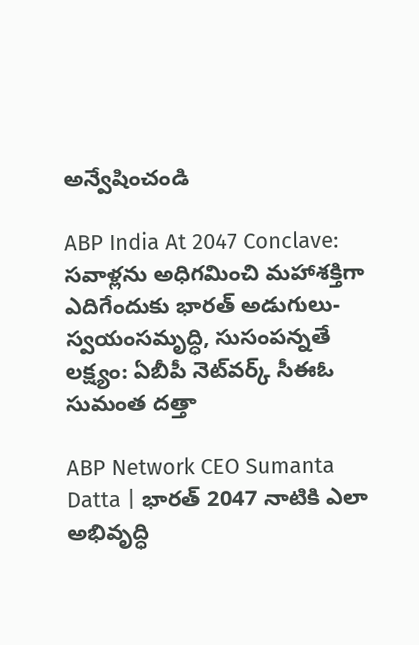అన్వేషించండి

ABP India At 2047 Conclave: సవాళ్లను అధిగమించి మహాశక్తిగా ఎదిగేందుకు భారత్ అడుగులు- స్వయంసమృద్ధి, సుసంపన్నతే లక్ష్యం: ఏబీపీ నెట్‌వర్క్ సీఈఓ సుమంత దత్తా

ABP Network CEO Sumanta Datta | భారత్ 2047 నాటికి ఎలా అభివృద్ధి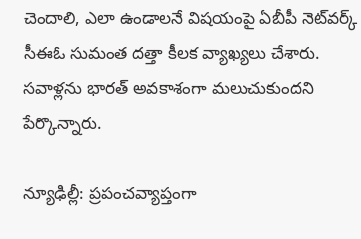చెందాలి, ఎలా ఉండాలనే విషయంపై ఏబీపీ నెట్‌వర్క్ సీఈఓ సుమంత దత్తా కీలక వ్యాఖ్యలు చేశారు. సవాళ్లను భారత్ అవకాశంగా మలుచుకుందని పేర్కొన్నారు.

న్యూఢిల్లీ: ప్రపంచవ్యాప్తంగా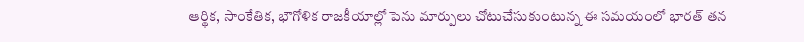ఆర్థిక, సాంకేతిక, భౌగోళిక రాజకీయాల్లో పెను మార్పులు చోటుచేసుకుంటున్న ఈ సమయంలో భారత్ తన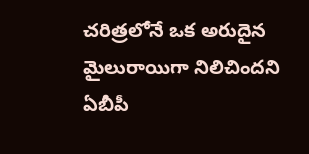చరిత్రలోనే ఒక అరుదైన మైలురాయిగా నిలిచిందని ఏబీపీ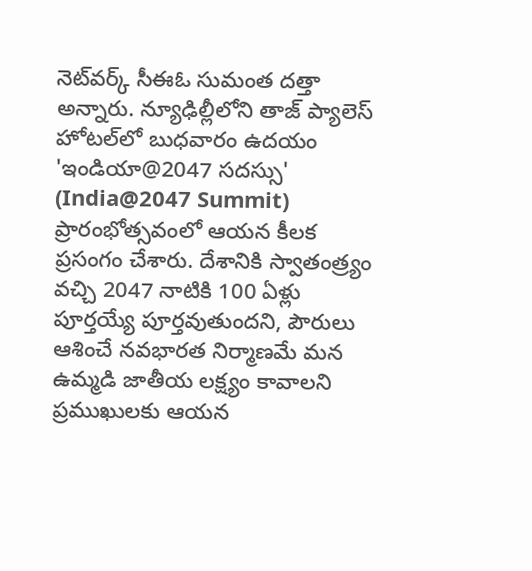నెట్‌వర్క్ సీఈఓ సుమంత దత్తా అన్నారు. న్యూఢిల్లీలోని తాజ్ ప్యాలెస్ హోటల్‌లో బుధవారం ఉదయం 'ఇండియా@2047 సదస్సు' (India@2047 Summit) ప్రారంభోత్సవంలో ఆయన కీలక ప్రసంగం చేశారు. దేశానికి స్వాతంత్ర్యం వచ్చి 2047 నాటికి 100 ఏళ్లు పూర్తయ్యే పూర్తవుతుందని, పౌరులు ఆశించే నవభారత నిర్మాణమే మన ఉమ్మడి జాతీయ లక్ష్యం కావాలని ప్రముఖులకు ఆయన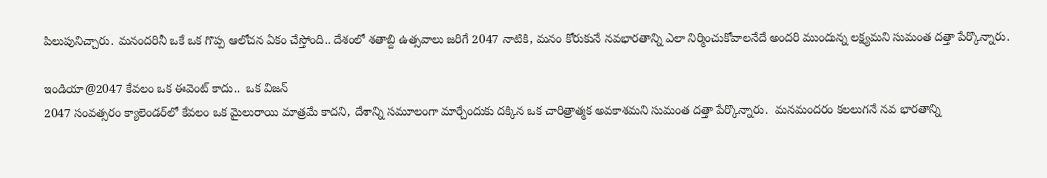పిలుపునిచ్చారు. మనందరినీ ఒకే ఒక గొప్ప ఆలోచన ఏకం చేస్తోంది.. దేశంలో శతాబ్ది ఉత్సవాలు జరిగే 2047 నాటికి, మనం కోరుకునే నవభారతాన్ని ఎలా నిర్మించుకోవాలనేదే అందరి ముందున్న లక్ష్యమని సుమంత దత్తా పేర్కొన్నారు.

ఇండియా@2047 కేవలం ఒక ఈవెంట్ కాదు..  ఒక విజన్
2047 సంవత్సరం క్యాలెండర్‌లో కేవలం ఒక మైలురాయి మాత్రమే కాదని, దేశాన్ని సమూలంగా మార్చేందుకు దక్కిన ఒక చారిత్రాత్మక అవకాశమని సుమంత దత్తా పేర్కొన్నారు.  మనమందరం కలలుగనే నవ భారతాన్ని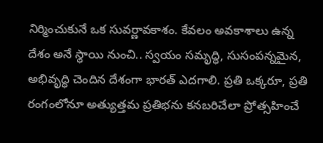నిర్మించుకునే ఒక సువర్ణావకాశం. కేవలం అవకాశాలు ఉన్న దేశం అనే స్థాయి నుంచి.. స్వయం సమృద్ధి, సుసంపన్నమైన, అభివృద్ధి చెందిన దేశంగా భారత్ ఎదగాలి. ప్రతి ఒక్కరూ, ప్రతి రంగంలోనూ అత్యుత్తమ ప్రతిభను కనబరిచేలా ప్రోత్సహించే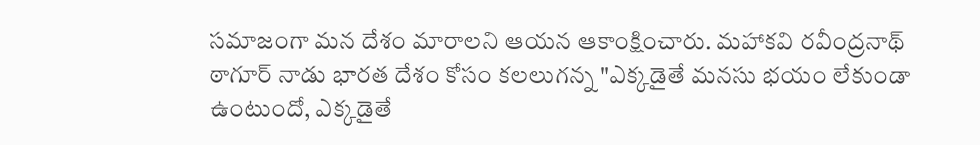సమాజంగా మన దేశం మారాలని ఆయన ఆకాంక్షించారు. మహాకవి రవీంద్రనాథ్ ఠాగూర్ నాడు భారత దేశం కోసం కలలుగన్న "ఎక్కడైతే మనసు భయం లేకుండా ఉంటుందో, ఎక్కడైతే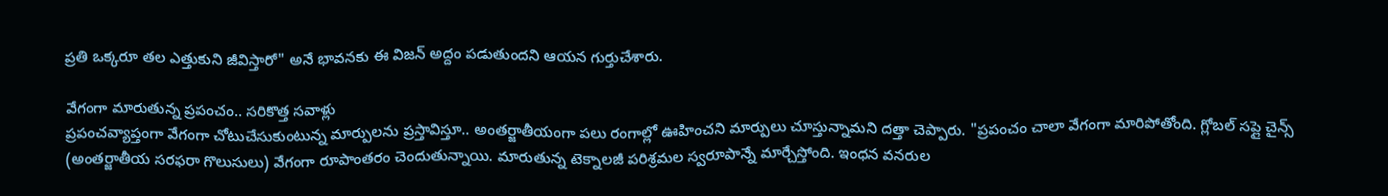ప్రతి ఒక్కరూ తల ఎత్తుకుని జీవిస్తారో" అనే భావనకు ఈ విజన్ అద్దం పడుతుందని ఆయన గుర్తుచేశారు.

వేగంగా మారుతున్న ప్రపంచం.. సరికొత్త సవాళ్లు
ప్రపంచవ్యాప్తంగా వేగంగా చోటుచేసుకుంటున్న మార్పులను ప్రస్తావిస్తూ.. అంతర్జాతీయంగా పలు రంగాల్లో ఊహించని మార్పులు చూస్తున్నామని దత్తా చెప్పారు. "ప్రపంచం చాలా వేగంగా మారిపోతోంది. గ్లోబల్ సప్లై చైన్స్ (అంతర్జాతీయ సరఫరా గొలుసులు) వేగంగా రూపాంతరం చెందుతున్నాయి. మారుతున్న టెక్నాలజీ పరిశ్రమల స్వరూపాన్నే మార్చేస్తోంది. ఇంధన వనరుల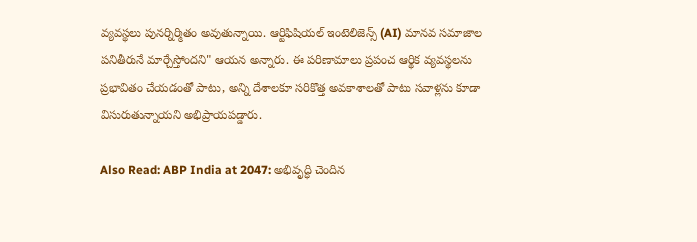వ్యవస్థలు పునర్నిర్మితం అవుతున్నాయి. ఆర్టిఫిషియల్ ఇంటెలిజెన్స్ (AI) మానవ సమాజాల పనితీరునే మార్చేస్తోందని" ఆయన అన్నారు. ఈ పరిణామాలు ప్రపంచ ఆర్థిక వ్యవస్థలను ప్రభావితం చేయడంతో పాటు, అన్ని దేశాలకూ సరికొత్త అవకాశాలతో పాటు సవాళ్లను కూడా విసురుతున్నాయని అభిప్రాయపడ్డారు.

Also Read: ABP India at 2047: అభివృద్ధి చెందిన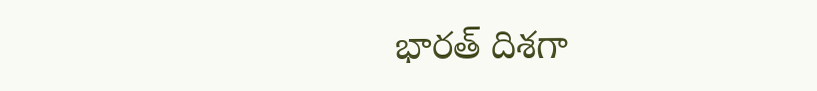భారత్ దిశగా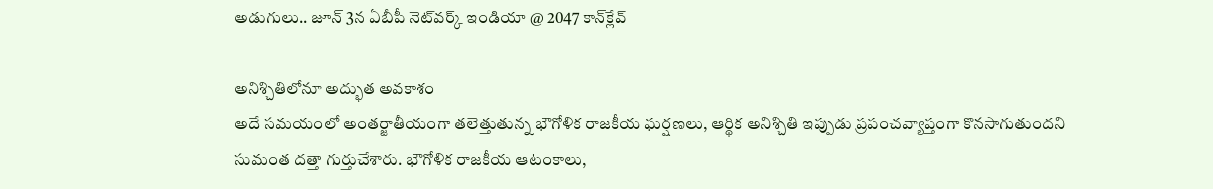అడుగులు.. జూన్ 3న ఏబీపీ నెట్‌వర్క్ ఇండియా @ 2047 కాన్‌క్లేవ్

అనిశ్చితిలోనూ అద్భుత అవకాశం
అదే సమయంలో అంతర్జాతీయంగా తలెత్తుతున్న భౌగోళిక రాజకీయ ఘర్షణలు, ఆర్థిక అనిశ్చితి ఇప్పుడు ప్రపంచవ్యాప్తంగా కొనసాగుతుందని సుమంత దత్తా గుర్తుచేశారు. భౌగోళిక రాజకీయ ఆటంకాలు,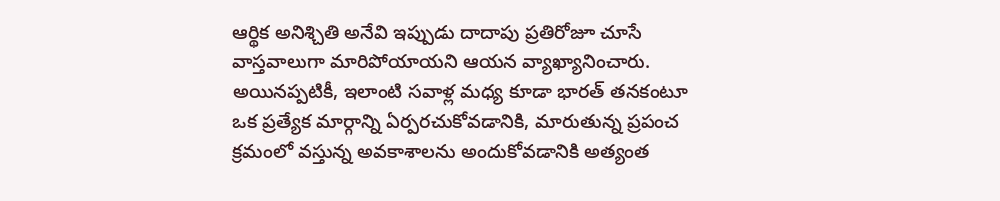ఆర్థిక అనిశ్చితి అనేవి ఇప్పుడు దాదాపు ప్రతిరోజూ చూసే వాస్తవాలుగా మారిపోయాయని ఆయన వ్యాఖ్యానించారు. అయినప్పటికీ, ఇలాంటి సవాళ్ల మధ్య కూడా భారత్ తనకంటూ ఒక ప్రత్యేక మార్గాన్ని ఏర్పరచుకోవడానికి, మారుతున్న ప్రపంచ క్రమంలో వస్తున్న అవకాశాలను అందుకోవడానికి అత్యంత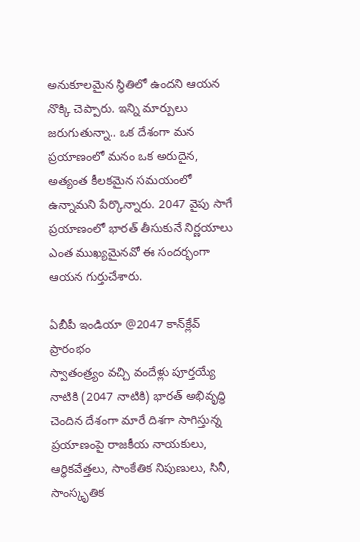అనుకూలమైన స్థితిలో ఉందని ఆయన నొక్కి చెప్పారు. ఇన్ని మార్పులు జరుగుతున్నా.. ఒక దేశంగా మన ప్రయాణంలో మనం ఒక అరుదైన, అత్యంత కీలకమైన సమయంలో ఉన్నామని పేర్కొన్నారు. 2047 వైపు సాగే ప్రయాణంలో భారత్ తీసుకునే నిర్ణయాలు ఎంత ముఖ్యమైనవో ఈ సందర్భంగా ఆయన గుర్తుచేశారు.

ఏబీపీ ఇండియా @2047 కాన్‌క్లేవ్ ప్రారంభం
స్వాతంత్ర్యం వచ్చి వందేళ్లు పూర్తయ్యే నాటికి (2047 నాటికి) భారత్ అభివృద్ధి చెందిన దేశంగా మారే దిశగా సాగిస్తున్న ప్రయాణంపై రాజకీయ నాయకులు, ఆర్థికవేత్తలు, సాంకేతిక నిపుణులు, సినీ, సాంస్కృతిక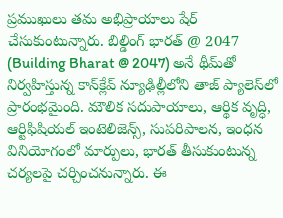ప్రముఖులు తమ అభిప్రాయాలు షేర్ చేసుకుంటున్నారు. బిల్డింగ్ భారత్ @ 2047 (Building Bharat @ 2047) అనే థీమ్‌తో నిర్వహిస్తున్న కాన్‌క్లేవ్‌ న్యూఢిల్లీలోని తాజ్ ప్యాలెస్‌లో ప్రారంభమైంది. మౌలిక సదుపాయాలు, ఆర్థిక వృద్ధి, ఆర్టిఫిషియల్ ఇంటెలిజెన్స్, సుపరిపాలన, ఇంధన వినియోగంలో మార్పులు, భారత్ తీసుకుంటున్న చర్యలపై చర్చించనున్నారు. ఈ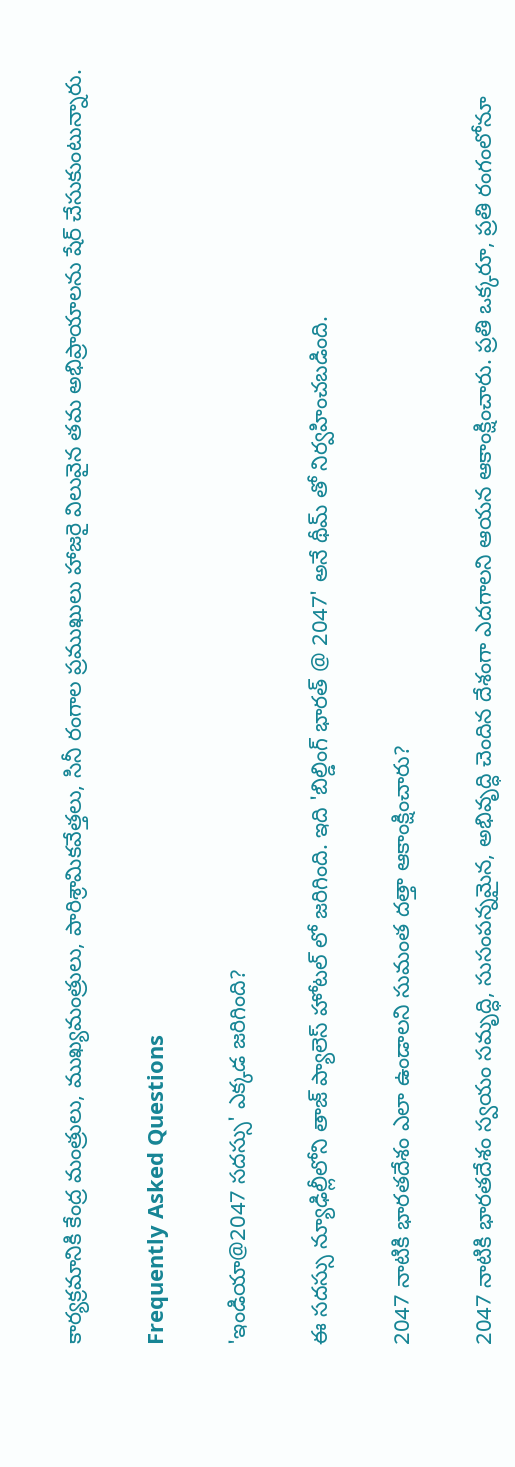కార్యక్రమానికి కేంద్ర మంత్రులు, ముఖ్యమంత్రులు, పారిశ్రామికవేత్తలు, సినీ రంగాల ప్రముఖులు హాజరై విలువైన తమ అభిప్రాయాలను షేర్ చేసుకుంటున్నారు.

Frequently Asked Questions

'ఇండియా@2047 సదస్సు' ఎక్కడ జరిగింది?

ఈ సదస్సు న్యూఢిల్లీలోని తాజ్ ప్యాలెస్ హోటల్ లో జరిగింది. ఇది 'బిల్డింగ్ భారత్ @ 2047' అనే థీమ్ తో నిర్వహించబడింది.

2047 నాటికి భారతదేశం ఎలా ఉండాలని సుమంత దత్తా ఆకాంక్షించారు?

2047 నాటికి భారతదేశం స్వయం సమృద్ధి, సుసంపన్నమైన, అభివృద్ధి చెందిన దేశంగా ఎదగాలని ఆయన ఆకాంక్షించారు. ప్రతి ఒక్కరూ, ప్రతి రంగంలోనూ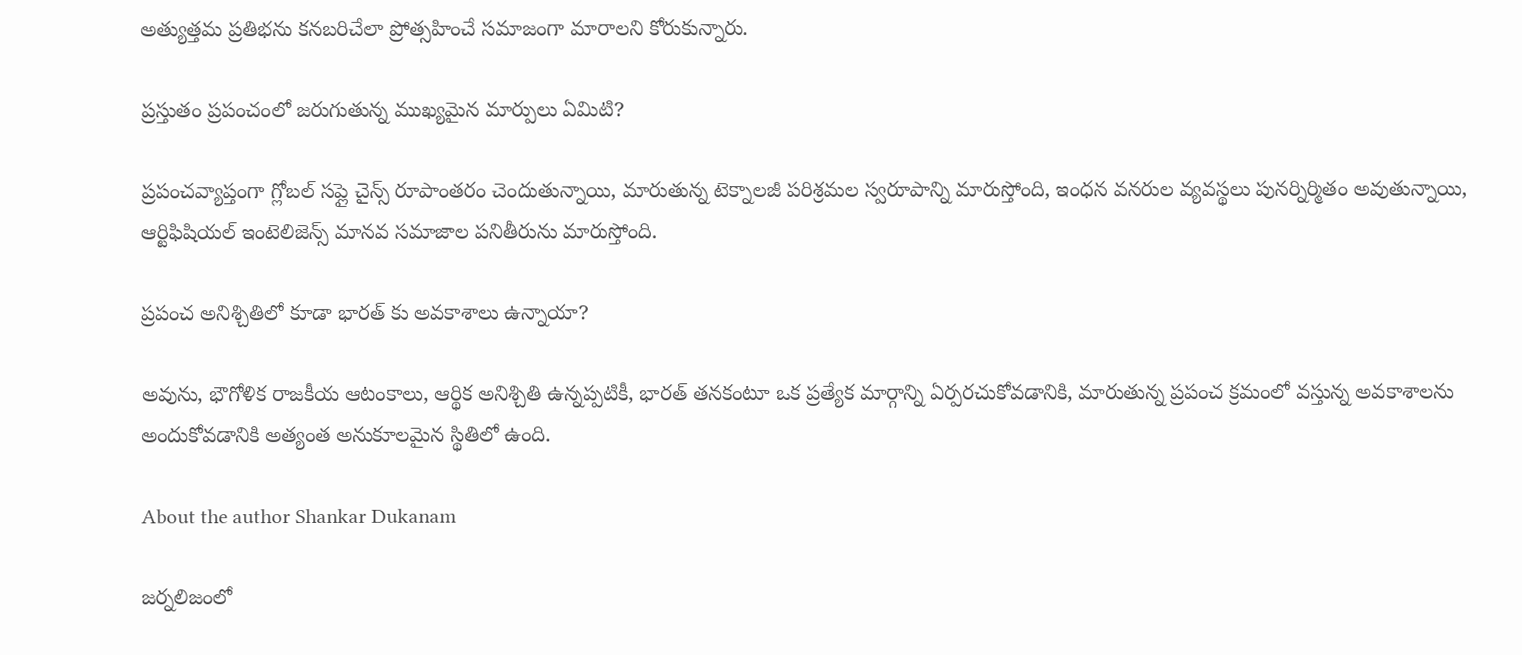అత్యుత్తమ ప్రతిభను కనబరిచేలా ప్రోత్సహించే సమాజంగా మారాలని కోరుకున్నారు.

ప్రస్తుతం ప్రపంచంలో జరుగుతున్న ముఖ్యమైన మార్పులు ఏమిటి?

ప్రపంచవ్యాప్తంగా గ్లోబల్ సప్లై చైన్స్ రూపాంతరం చెందుతున్నాయి, మారుతున్న టెక్నాలజీ పరిశ్రమల స్వరూపాన్ని మారుస్తోంది, ఇంధన వనరుల వ్యవస్థలు పునర్నిర్మితం అవుతున్నాయి, ఆర్టిఫిషియల్ ఇంటెలిజెన్స్ మానవ సమాజాల పనితీరును మారుస్తోంది.

ప్రపంచ అనిశ్చితిలో కూడా భారత్ కు అవకాశాలు ఉన్నాయా?

అవును, భౌగోళిక రాజకీయ ఆటంకాలు, ఆర్థిక అనిశ్చితి ఉన్నప్పటికీ, భారత్ తనకంటూ ఒక ప్రత్యేక మార్గాన్ని ఏర్పరచుకోవడానికి, మారుతున్న ప్రపంచ క్రమంలో వస్తున్న అవకాశాలను అందుకోవడానికి అత్యంత అనుకూలమైన స్థితిలో ఉంది.

About the author Shankar Dukanam

జర్నలిజంలో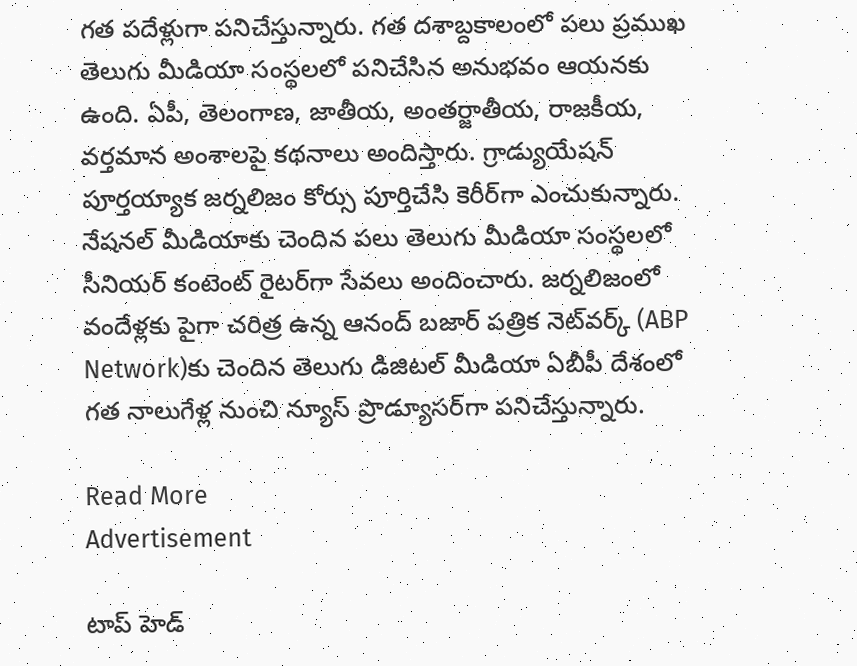గత పదేళ్లుగా పనిచేస్తున్నారు. గత దశాబ్దకాలంలో పలు ప్రముఖ తెలుగు మీడియా సంస్థలలో పనిచేసిన అనుభవం ఆయనకు ఉంది. ఏపీ, తెలంగాణ, జాతీయ, అంతర్జాతీయ, రాజకీయ, వర్తమాన అంశాలపై కథనాలు అందిస్తారు. గ్రాడ్యుయేషన్ పూర్తయ్యాక జర్నలిజం కోర్సు పూర్తిచేసి కెరీర్‌గా ఎంచుకున్నారు. నేషనల్ మీడియాకు చెందిన పలు తెలుగు మీడియా సంస్థలలో సీనియర్ కంటెంట్ రైటర్‌గా సేవలు అందించారు. జర్నలిజంలో వందేళ్లకు పైగా చరిత్ర ఉన్న ఆనంద్ బజార్ పత్రిక నెట్‌వర్క్ (ABP Network)కు చెందిన తెలుగు డిజిటల్ మీడియా ఏబీపీ దేశంలో గత నాలుగేళ్ల నుంచి న్యూస్ ప్రొడ్యూసర్‌గా పనిచేస్తున్నారు.

Read More
Advertisement

టాప్ హెడ్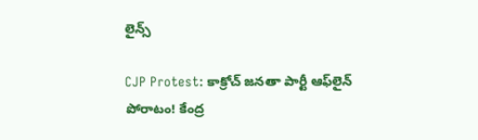లైన్స్

CJP Protest: కాక్రోచ్‌ జనతా పార్టీ ఆఫ్‌లైన్ పోరాటం! కేంద్ర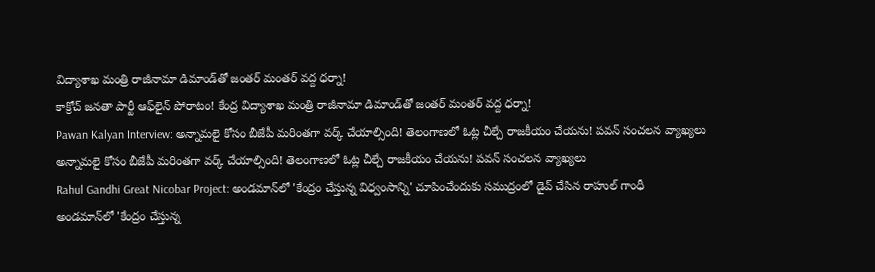విద్యాశాఖ మంత్రి రాజీనామా డిమాండ్‌తో జంతర్‌ మంతర్ వద్ద ధర్నా!
కాక్రోచ్‌ జనతా పార్టీ ఆఫ్‌లైన్ పోరాటం! కేంద్ర విద్యాశాఖ మంత్రి రాజీనామా డిమాండ్‌తో జంతర్‌ మంతర్ వద్ద ధర్నా!
Pawan Kalyan Interview: అన్నామలై కోసం బీజేపీ మరింతగా వర్క్ చేయాల్సింది! తెలంగాణలో ఓట్ల చీల్చే రాజకీయం చేయను! పవన్ సంచలన వ్యాఖ్యలు
అన్నామలై కోసం బీజేపీ మరింతగా వర్క్ చేయాల్సింది! తెలంగాణలో ఓట్ల చీల్చే రాజకీయం చేయను! పవన్ సంచలన వ్యాఖ్యలు
Rahul Gandhi Great Nicobar Project: అండమాన్‌లో 'కేంద్రం చేస్తున్న విధ్వంసాన్ని' చూపించేందుకు సముద్రంలో డైవ్ చేసిన రాహుల్ గాంధీ
అండమాన్‌లో 'కేంద్రం చేస్తున్న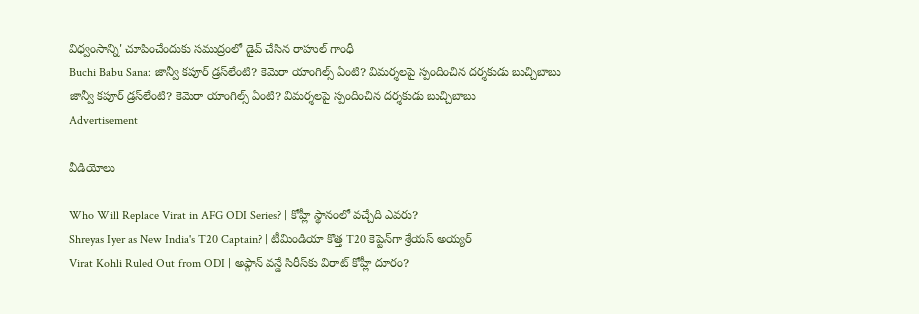విధ్వంసాన్ని' చూపించేందుకు సముద్రంలో డైవ్ చేసిన రాహుల్ గాంధీ
Buchi Babu Sana: జాన్వీ కపూర్ డ్రస్‌లేంటి? కెమెరా యాంగిల్స్ ఏంటి? విమర్శలపై స్పందించిన దర్శకుడు బుచ్చిబాబు
జాన్వీ కపూర్ డ్రస్‌లేంటి? కెమెరా యాంగిల్స్ ఏంటి? విమర్శలపై స్పందించిన దర్శకుడు బుచ్చిబాబు
Advertisement

వీడియోలు

Who Will Replace Virat in AFG ODI Series? | కోహ్లీ స్థానంలో వచ్చేది ఎవరు?
Shreyas Iyer as New India's T20 Captain? | టీమిండియా కొత్త T20 కెప్టెన్‌గా శ్రేయస్ అయ్యర్
Virat Kohli Ruled Out from ODI | అఫ్గాన్ వన్డే సిరీస్‌కు విరాట్ కోహ్లీ దూరం?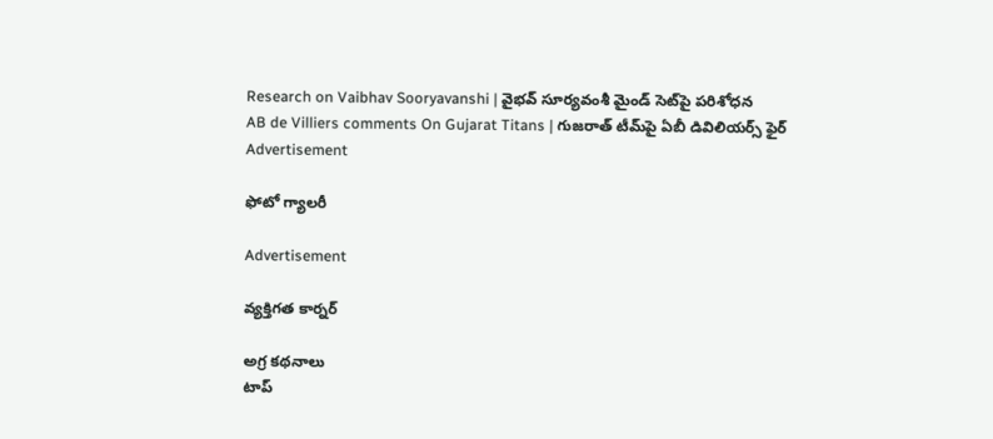Research on Vaibhav Sooryavanshi | వైభవ్ సూర్యవంశీ మైండ్‌ సెట్‌పై పరిశోధన
AB de Villiers comments On Gujarat Titans | గుజరాత్ టీమ్‌పై ఏబీ డివిలియర్స్ ఫైర్
Advertisement

ఫోటో గ్యాలరీ

Advertisement

వ్యక్తిగత కార్నర్

అగ్ర కథనాలు
టాప్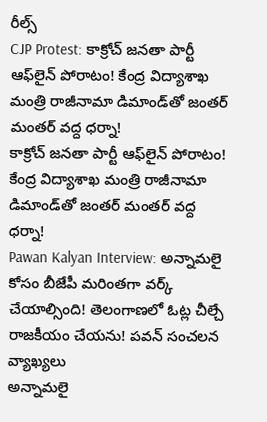రీల్స్
CJP Protest: కాక్రోచ్‌ జనతా పార్టీ ఆఫ్‌లైన్ పోరాటం! కేంద్ర విద్యాశాఖ మంత్రి రాజీనామా డిమాండ్‌తో జంతర్‌ మంతర్ వద్ద ధర్నా!
కాక్రోచ్‌ జనతా పార్టీ ఆఫ్‌లైన్ పోరాటం! కేంద్ర విద్యాశాఖ మంత్రి రాజీనామా డిమాండ్‌తో జంతర్‌ మంతర్ వద్ద ధర్నా!
Pawan Kalyan Interview: అన్నామలై కోసం బీజేపీ మరింతగా వర్క్ చేయాల్సింది! తెలంగాణలో ఓట్ల చీల్చే రాజకీయం చేయను! పవన్ సంచలన వ్యాఖ్యలు
అన్నామలై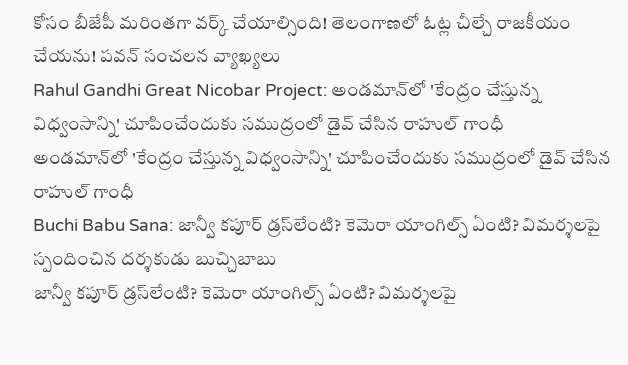కోసం బీజేపీ మరింతగా వర్క్ చేయాల్సింది! తెలంగాణలో ఓట్ల చీల్చే రాజకీయం చేయను! పవన్ సంచలన వ్యాఖ్యలు
Rahul Gandhi Great Nicobar Project: అండమాన్‌లో 'కేంద్రం చేస్తున్న విధ్వంసాన్ని' చూపించేందుకు సముద్రంలో డైవ్ చేసిన రాహుల్ గాంధీ
అండమాన్‌లో 'కేంద్రం చేస్తున్న విధ్వంసాన్ని' చూపించేందుకు సముద్రంలో డైవ్ చేసిన రాహుల్ గాంధీ
Buchi Babu Sana: జాన్వీ కపూర్ డ్రస్‌లేంటి? కెమెరా యాంగిల్స్ ఏంటి? విమర్శలపై స్పందించిన దర్శకుడు బుచ్చిబాబు
జాన్వీ కపూర్ డ్రస్‌లేంటి? కెమెరా యాంగిల్స్ ఏంటి? విమర్శలపై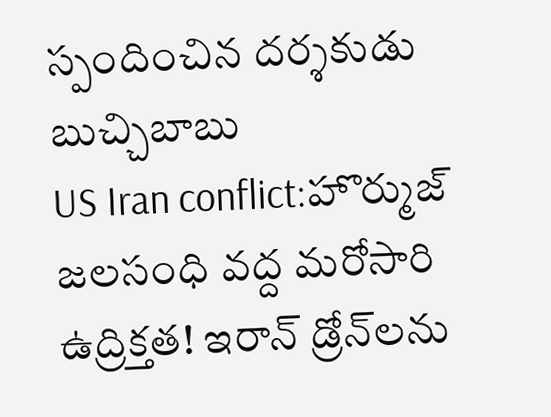స్పందించిన దర్శకుడు బుచ్చిబాబు
US Iran conflict:హొర్ముజ్‌ జలసంధి వద్ద మరోసారి ఉద్రిక్తత! ఇరాన్ డ్రోన్‌లను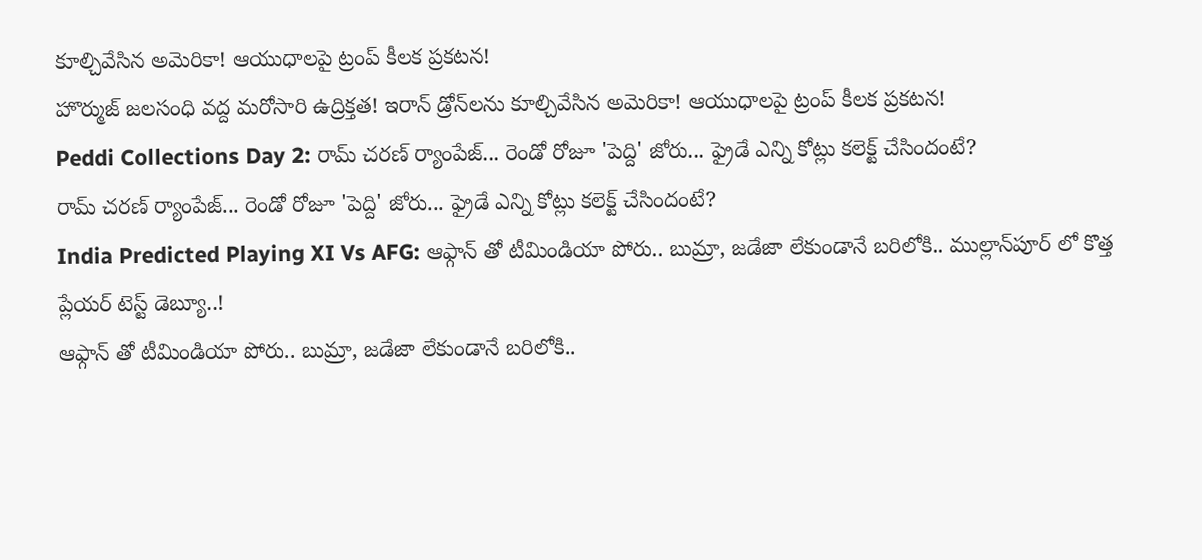కూల్చివేసిన అమెరికా! ఆయుధాలపై ట్రంప్ కీలక ప్రకటన!
హొర్ముజ్‌ జలసంధి వద్ద మరోసారి ఉద్రిక్తత! ఇరాన్ డ్రోన్‌లను కూల్చివేసిన అమెరికా! ఆయుధాలపై ట్రంప్ కీలక ప్రకటన!
Peddi Collections Day 2: రామ్ చరణ్ ర్యాంపేజ్... రెండో రోజూ 'పెద్ది' జోరు... ఫ్రైడే ఎన్ని కోట్లు కలెక్ట్ చేసిందంటే?
రామ్ చరణ్ ర్యాంపేజ్... రెండో రోజూ 'పెద్ది' జోరు... ఫ్రైడే ఎన్ని కోట్లు కలెక్ట్ చేసిందంటే?
India Predicted Playing XI Vs AFG: ఆఫ్గాన్ తో టీమిండియా పోరు.. బుమ్రా, జడేజా లేకుండానే బరిలోకి.. ముల్లాన్‌పూర్ లో కొత్త ప్లేయర్ టెస్ట్ డెబ్యూ..!
ఆఫ్గాన్ తో టీమిండియా పోరు.. బుమ్రా, జడేజా లేకుండానే బరిలోకి..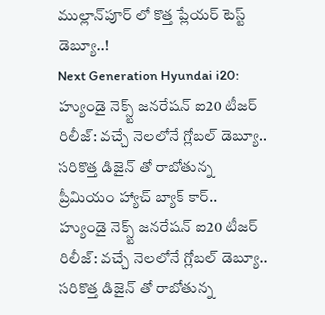ముల్లాన్‌పూర్ లో కొత్త ప్లేయర్ టెస్ట్ డెబ్యూ..!
Next Generation Hyundai i20: హ్యుండై నెక్స్ట్ జనరేషన్ ఐ20 టీజర్ రిలీజ్: వచ్చే నెలలోనే గ్లోబల్ డెబ్యూ.. సరికొత్త డిజైన్ తో రాబోతున్న ప్రీమియం హ్యాచ్ బ్యాక్ కార్..
హ్యుండై నెక్స్ట్ జనరేషన్ ఐ20 టీజర్ రిలీజ్: వచ్చే నెలలోనే గ్లోబల్ డెబ్యూ.. సరికొత్త డిజైన్ తో రాబోతున్న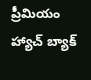ప్రీమియం హ్యాచ్ బ్యాక్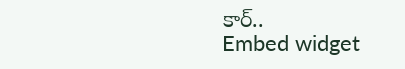కార్..
Embed widget